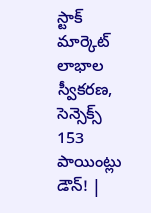స్టాక్ మార్కెట్ లాభాల స్వీకరణ, సెన్సెక్స్ 153 పాయింట్లు డౌన్! |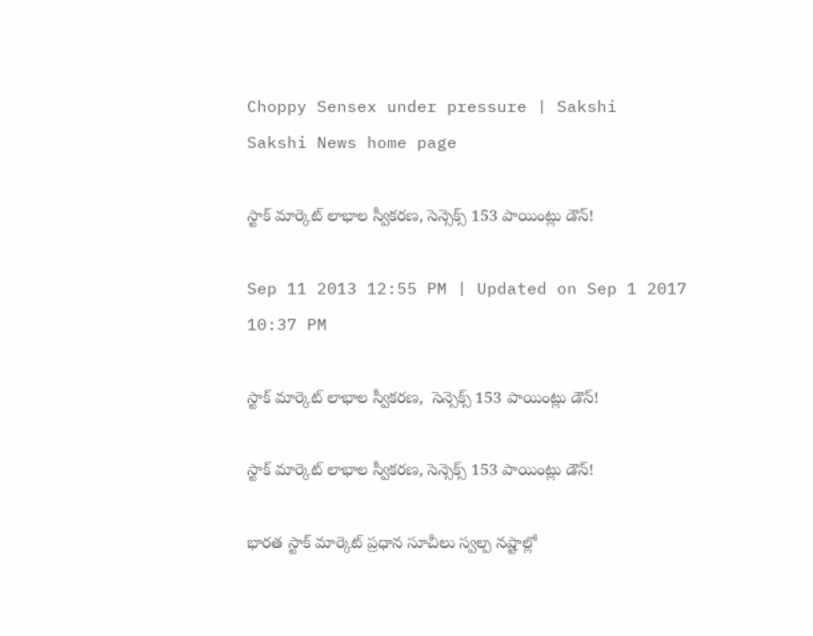Choppy Sensex under pressure | Sakshi
Sakshi News home page

స్టాక్ మార్కెట్ లాభాల స్వీకరణ, సెన్సెక్స్ 153 పాయింట్లు డౌన్!

Sep 11 2013 12:55 PM | Updated on Sep 1 2017 10:37 PM

స్టాక్ మార్కెట్ లాభాల స్వీకరణ,  సెన్సెక్స్ 153 పాయింట్లు డౌన్!

స్టాక్ మార్కెట్ లాభాల స్వీకరణ, సెన్సెక్స్ 153 పాయింట్లు డౌన్!

భారత స్టాక్ మార్కెట్ ప్రధాన సూచీలు స్వల్ప నష్టాల్లో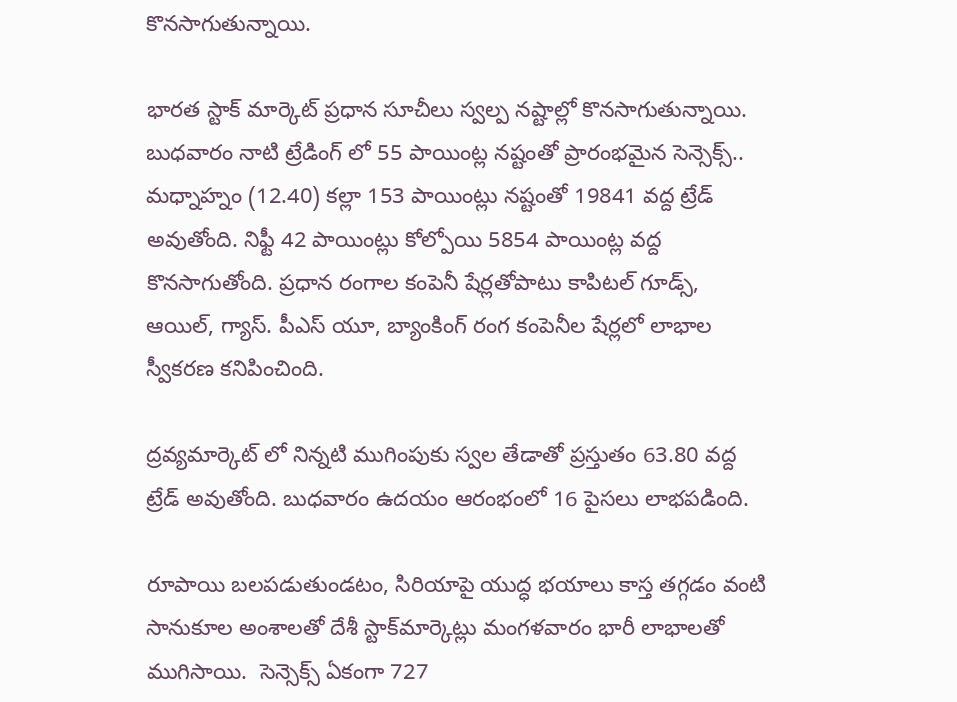కొనసాగుతున్నాయి.

భారత స్టాక్ మార్కెట్ ప్రధాన సూచీలు స్వల్ప నష్టాల్లో కొనసాగుతున్నాయి. బుధవారం నాటి ట్రేడింగ్ లో 55 పాయింట్ల నష్టంతో ప్రారంభమైన సెన్సెక్స్.. మధ్నాహ్నం (12.40) కల్లా 153 పాయింట్లు నష్టంతో 19841 వద్ద ట్రేడ్ అవుతోంది. నిఫ్టీ 42 పాయింట్లు కోల్పోయి 5854 పాయింట్ల వద్ద కొనసాగుతోంది. ప్రధాన రంగాల కంపెనీ షేర్లతోపాటు కాపిటల్ గూడ్స్, ఆయిల్, గ్యాస్. పీఎస్ యూ, బ్యాంకింగ్ రంగ కంపెనీల షేర్లలో లాభాల స్వీకరణ కనిపించింది.

ద్రవ్యమార్కెట్ లో నిన్నటి ముగింపుకు స్వల తేడాతో ప్రస్తుతం 63.80 వద్ద ట్రేడ్ అవుతోంది. బుధవారం ఉదయం ఆరంభంలో 16 పైసలు లాభపడింది.

రూపాయి బలపడుతుండటం, సిరియాపై యుద్ధ భయాలు కాస్త తగ్గడం వంటి సానుకూల అంశాలతో దేశీ స్టాక్‌మార్కెట్లు మంగళవారం భారీ లాభాలతో ముగిసాయి.  సెన్సెక్స్ ఏకంగా 727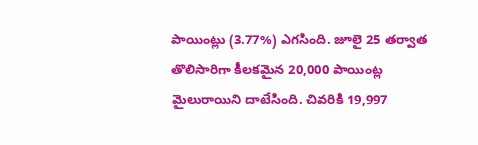పాయింట్లు (3.77%) ఎగసింది. జూలై 25 తర్వాత తొలిసారిగా కీలకమైన 20,000 పాయింట్ల మైలురాయిని దాటేసింది. చివరికి 19,997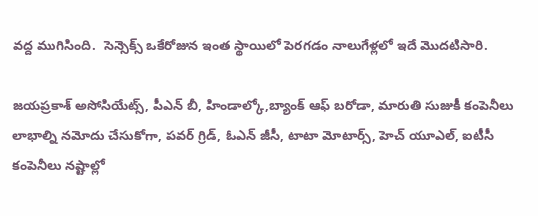వద్ద ముగిసింది.  సెన్సెక్స్ ఒకేరోజున ఇంత స్థాయిలో పెరగడం నాలుగేళ్లలో ఇదే మొదటిసారి.

జయప్రకాశ్ అసోసియేట్స్, పీఎన్ బీ, హిండాల్కో,బ్యాంక్ ఆఫ్ బరోడా, మారుతి సుజుకీ కంపెనీలు లాభాల్ని నమోదు చేసుకోగా, పవర్ గ్రిడ్, ఓఎన్ జీసీ, టాటా మోటార్స్, హెచ్ యూఎల్, ఐటీసీ కంపెనీలు నష్టాల్లో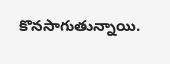కొనసాగుతున్నాయి.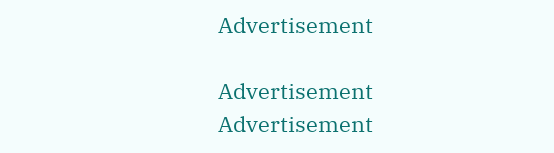Advertisement

Advertisement
Advertisement